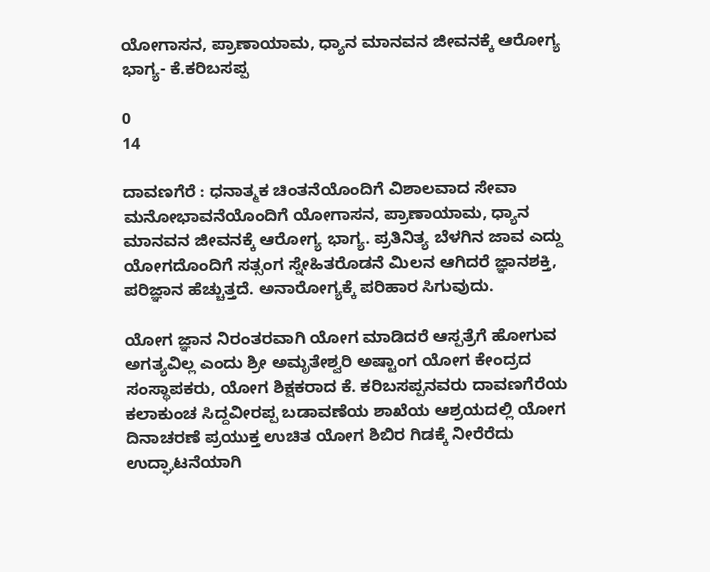ಯೋಗಾಸನ, ಪ್ರಾಣಾಯಾಮ, ಧ್ಯಾನ ಮಾನವನ ಜೀವನಕ್ಕೆ ಆರೋಗ್ಯ ಭಾಗ್ಯ- ಕೆ.ಕರಿಬಸಪ್ಪ

0
14

ದಾವಣಗೆರೆ : ಧನಾತ್ಮಕ ಚಿಂತನೆಯೊಂದಿಗೆ ವಿಶಾಲವಾದ ಸೇವಾ ಮನೋಭಾವನೆಯೊಂದಿಗೆ ಯೋಗಾಸನ, ಪ್ರಾಣಾಯಾಮ, ಧ್ಯಾನ ಮಾನವನ ಜೀವನಕ್ಕೆ ಆರೋಗ್ಯ ಭಾಗ್ಯ. ಪ್ರತಿನಿತ್ಯ ಬೆಳಗಿನ ಜಾವ ಎದ್ದು ಯೋಗದೊಂದಿಗೆ ಸತ್ಸಂಗ ಸ್ನೇಹಿತರೊಡನೆ ಮಿಲನ ಆಗಿದರೆ ಜ್ಞಾನಶಕ್ತಿ, ಪರಿಜ್ಞಾನ ಹೆಚ್ಚುತ್ತದೆ. ಅನಾರೋಗ್ಯಕ್ಕೆ ಪರಿಹಾರ ಸಿಗುವುದು.

ಯೋಗ ಜ್ಞಾನ ನಿರಂತರವಾಗಿ ಯೋಗ ಮಾಡಿದರೆ ಆಸ್ಪತ್ರೆಗೆ ಹೋಗುವ ಅಗತ್ಯವಿಲ್ಲ ಎಂದು ಶ್ರೀ ಅಮೃತೇಶ್ವರಿ ಅಷ್ಟಾಂಗ ಯೋಗ ಕೇಂದ್ರದ ಸಂಸ್ಥಾಪಕರು, ಯೋಗ ಶಿಕ್ಷಕರಾದ ಕೆ. ಕರಿಬಸಪ್ಪನವರು ದಾವಣಗೆರೆಯ ಕಲಾಕುಂಚ ಸಿದ್ದವೀರಪ್ಪ ಬಡಾವಣೆಯ ಶಾಖೆಯ ಆಶ್ರಯದಲ್ಲಿ ಯೋಗ ದಿನಾಚರಣೆ ಪ್ರಯುಕ್ತ ಉಚಿತ ಯೋಗ ಶಿಬಿರ ಗಿಡಕ್ಕೆ ನೀರೆರೆದು ಉದ್ಘಾಟನೆಯಾಗಿ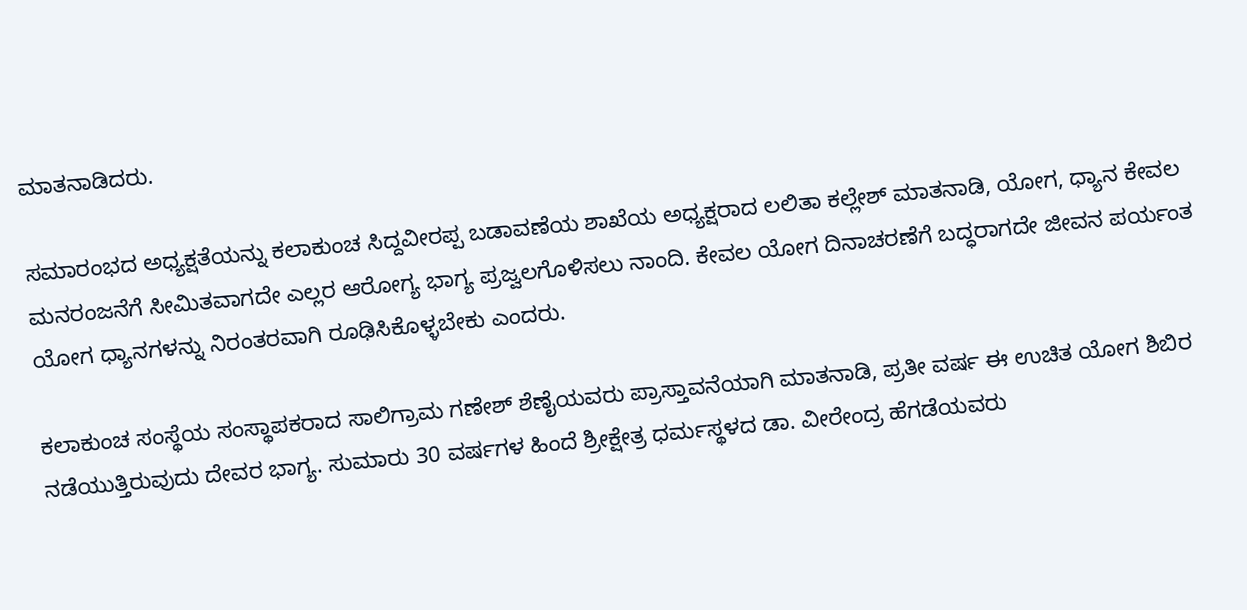ಮಾತನಾಡಿದರು.

ಸಮಾರಂಭದ ಅಧ್ಯಕ್ಷತೆಯನ್ನು ಕಲಾಕುಂಚ ಸಿದ್ದವೀರಪ್ಪ ಬಡಾವಣೆಯ ಶಾಖೆಯ ಅಧ್ಯಕ್ಷರಾದ ಲಲಿತಾ ಕಲ್ಲೇಶ್ ಮಾತನಾಡಿ, ಯೋಗ, ಧ್ಯಾನ ಕೇವಲ ಮನರಂಜನೆಗೆ ಸೀಮಿತವಾಗದೇ ಎಲ್ಲರ ಆರೋಗ್ಯ ಭಾಗ್ಯ ಪ್ರಜ್ವಲಗೊಳಿಸಲು ನಾಂದಿ. ಕೇವಲ ಯೋಗ ದಿನಾಚರಣೆಗೆ ಬದ್ಧರಾಗದೇ ಜೀವನ ಪರ್ಯಂತ ಯೋಗ ಧ್ಯಾನಗಳನ್ನು ನಿರಂತರವಾಗಿ ರೂಢಿಸಿಕೊಳ್ಳಬೇಕು ಎಂದರು.

ಕಲಾಕುಂಚ ಸಂಸ್ಥೆಯ ಸಂಸ್ಥಾಪಕರಾದ ಸಾಲಿಗ್ರಾಮ ಗಣೇಶ್ ಶೆಣೈಯವರು ಪ್ರಾಸ್ತಾವನೆಯಾಗಿ ಮಾತನಾಡಿ, ಪ್ರತೀ ವರ್ಷ ಈ ಉಚಿತ ಯೋಗ ಶಿಬಿರ ನಡೆಯುತ್ತಿರುವುದು ದೇವರ ಭಾಗ್ಯ. ಸುಮಾರು 30 ವರ್ಷಗಳ ಹಿಂದೆ ಶ್ರೀಕ್ಷೇತ್ರ ಧರ್ಮಸ್ಥಳದ ಡಾ. ವೀರೇಂದ್ರ ಹೆಗಡೆಯವರು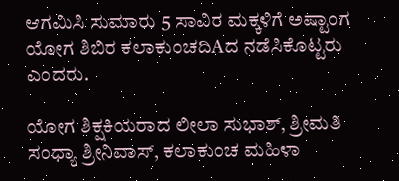ಆಗಮಿಸಿ ಸುಮಾರು 5 ಸಾವಿರ ಮಕ್ಕಳಿಗೆ ಅಷ್ಟಾಂಗ ಯೋಗ ಶಿಬಿರ ಕಲಾಕುಂಚದಿAದ ನಡೆಸಿಕೊಟ್ಟರು ಎಂದರು.

ಯೋಗ ಶಿಕ್ಷಕಿಯರಾದ ಲೀಲಾ ಸುಭಾಶ್, ಶ್ರೀಮತಿ ಸಂಧ್ಯಾ ಶ್ರೀನಿವಾಸ್, ಕಲಾಕುಂಚ ಮಹಿಳಾ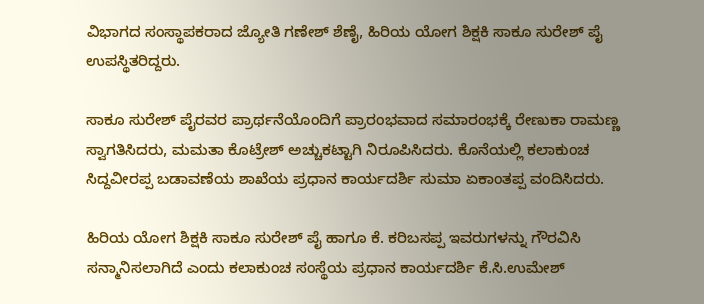ವಿಭಾಗದ ಸಂಸ್ಥಾಪಕರಾದ ಜ್ಯೋತಿ ಗಣೇಶ್ ಶೆಣೈ, ಹಿರಿಯ ಯೋಗ ಶಿಕ್ಷಕಿ ಸಾಕೂ ಸುರೇಶ್ ಪೈ ಉಪಸ್ಥಿತರಿದ್ದರು.

ಸಾಕೂ ಸುರೇಶ್ ಪೈರವರ ಪ್ರಾರ್ಥನೆಯೊಂದಿಗೆ ಪ್ರಾರಂಭವಾದ ಸಮಾರಂಭಕ್ಕೆ ರೇಣುಕಾ ರಾಮಣ್ಣ ಸ್ವಾಗತಿಸಿದರು, ಮಮತಾ ಕೊಟ್ರೇಶ್ ಅಚ್ಚುಕಟ್ಟಾಗಿ ನಿರೂಪಿಸಿದರು. ಕೊನೆಯಲ್ಲಿ ಕಲಾಕುಂಚ ಸಿದ್ದವೀರಪ್ಪ ಬಡಾವಣೆಯ ಶಾಖೆಯ ಪ್ರಧಾನ ಕಾರ್ಯದರ್ಶಿ ಸುಮಾ ಏಕಾಂತಪ್ಪ ವಂದಿಸಿದರು.

ಹಿರಿಯ ಯೋಗ ಶಿಕ್ಷಕಿ ಸಾಕೂ ಸುರೇಶ್ ಪೈ ಹಾಗೂ ಕೆ. ಕರಿಬಸಪ್ಪ ಇವರುಗಳನ್ನು ಗೌರವಿಸಿ ಸನ್ಮಾನಿಸಲಾಗಿದೆ ಎಂದು ಕಲಾಕುಂಚ ಸಂಸ್ಥೆಯ ಪ್ರಧಾನ ಕಾರ್ಯದರ್ಶಿ ಕೆ.ಸಿ.ಉಮೇಶ್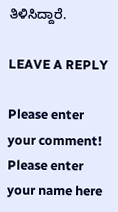ತಿಳಿಸಿದ್ದಾರೆ.

LEAVE A REPLY

Please enter your comment!
Please enter your name here